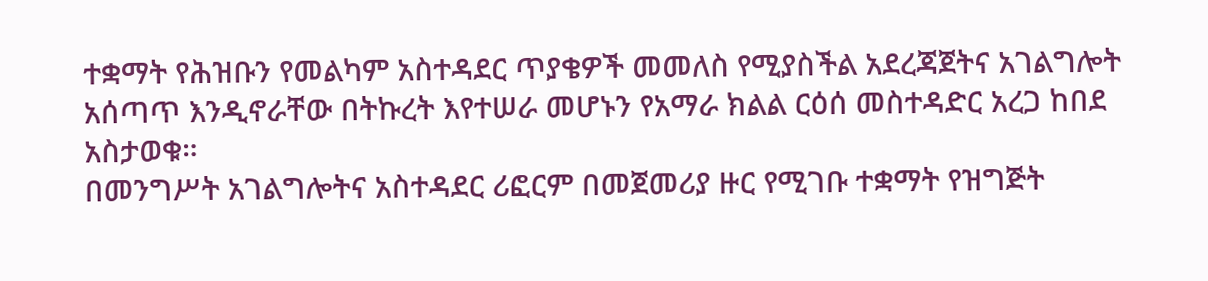ተቋማት የሕዝቡን የመልካም አስተዳደር ጥያቄዎች መመለስ የሚያስችል አደረጃጀትና አገልግሎት አሰጣጥ እንዲኖራቸው በትኩረት እየተሠራ መሆኑን የአማራ ክልል ርዕሰ መስተዳድር አረጋ ከበደ አስታወቁ።
በመንግሥት አገልግሎትና አስተዳደር ሪፎርም በመጀመሪያ ዙር የሚገቡ ተቋማት የዝግጅት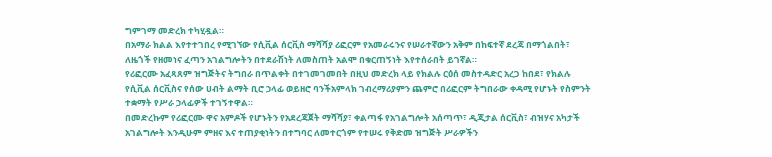ግምገማ መድረክ ተካሂዷል።
በአማራ ክልል እየተተገበረ የሚገኘው የሲቪል ሰርቪስ ማሻሻያ ሪፎርም የአመራሩንና የሠራተኛውን አቅም በከፍተኛ ደረጃ በማጎልበት፣ ለዜጎች የዘመነና ፈጣን አገልግሎትን በተደራሽነት ለመስጠት አልሞ በቁርጠኝነት እየተሰራበት ይገኛል።
የሪፎርሙ አፈጻጸም ዝግጅትና ትግበራ በጥልቀት በተገመገመበት በዚህ መድረክ ላይ የክልሉ ርዕሰ መስተዳድር አረጋ ከበደ፣ የክልሉ የሲቪል ሰርቪስና የሰው ሀብት ልማት ቢሮ ኃላፊ ወይዘሮ ባንችአምላክ ገብረማሪያምን ጨምሮ በሪፎርም ትግበራው ቀዳሚ የሆኑት የስምንት ተቋማት የሥራ ኃላፊዎች ተገኝተዋል።
በመድረኩም የሪፎርሙ ዋና አምዶች የሆኑትን የአደረጃጀት ማሻሻያ፣ ቀልጣፋ የአገልግሎት አሰጣጥ፣ ዲጂታል ሰርቪስ፣ ብዝሃና አካታች አገልግሎት እንዲሁም ምዘና እና ተጠያቂነትን በተግባር ለመተርጎም የተሠሩ የቅድመ ዝግጅት ሥራዎችን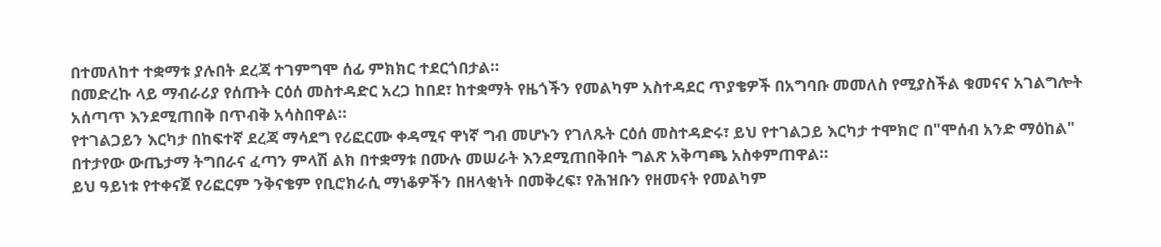በተመለከተ ተቋማቱ ያሉበት ደረጃ ተገምግሞ ሰፊ ምክክር ተደርጎበታል።
በመድረኩ ላይ ማብራሪያ የሰጡት ርዕሰ መስተዳድር አረጋ ከበደ፣ ከተቋማት የዜጎችን የመልካም አስተዳደር ጥያቄዎች በአግባቡ መመለስ የሚያስችል ቁመናና አገልግሎት አሰጣጥ እንደሚጠበቅ በጥብቅ አሳስበዋል።
የተገልጋይን እርካታ በከፍተኛ ደረጃ ማሳደግ የሪፎርሙ ቀዳሚና ዋነኛ ግብ መሆኑን የገለጹት ርዕሰ መስተዳድሩ፣ ይህ የተገልጋይ እርካታ ተሞክሮ በ"ሞሰብ አንድ ማዕከል" በተታየው ውጤታማ ትግበራና ፈጣን ምላሽ ልክ በተቋማቱ በሙሉ መሠራት እንደሚጠበቅበት ግልጽ አቅጣጫ አስቀምጠዋል።
ይህ ዓይነቱ የተቀናጀ የሪፎርም ንቅናቄም የቢሮክራሲ ማነቆዎችን በዘላቂነት በመቅረፍ፣ የሕዝቡን የዘመናት የመልካም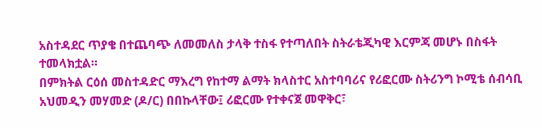አስተዳደር ጥያቄ በተጨባጭ ለመመለስ ታላቅ ተስፋ የተጣለበት ስትራቴጂካዊ እርምጃ መሆኑ በስፋት ተመላክቷል።
በምክትል ርዕሰ መስተዳድር ማእረግ የከተማ ልማት ክላስተር አስተባባሪና የሪፎርሙ ስትሪንግ ኮሚቴ ሰብሳቢ አህመዲን መሃመድ (ዶ/ር) በበኩላቸው፤ ሪፎርሙ የተቀናጀ መዋቅር፣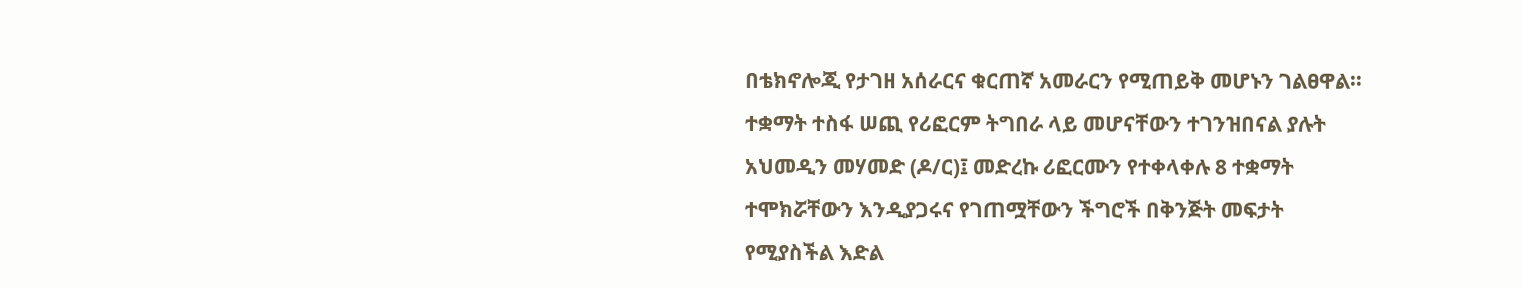በቴክኖሎጂ የታገዘ አሰራርና ቁርጠኛ አመራርን የሚጠይቅ መሆኑን ገልፀዋል።
ተቋማት ተስፋ ሠጪ የሪፎርም ትግበራ ላይ መሆናቸውን ተገንዝበናል ያሉት አህመዲን መሃመድ (ዶ/ር)፤ መድረኩ ሪፎርሙን የተቀላቀሉ 8 ተቋማት ተሞክሯቸውን እንዲያጋሩና የገጠሟቸውን ችግሮች በቅንጅት መፍታት የሚያስችል እድል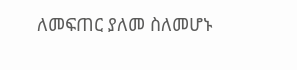ለመፍጠር ያለመ ስለመሆኑ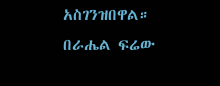አስገንዝበዋል።
በራሔል ፍሬው